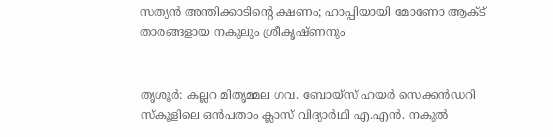സത്യന്‍ അന്തിക്കാടിന്റെ ക്ഷണം; ഹാപ്പിയായി മോണോ ആക്ട് താരങ്ങളായ നകുലും ശ്രീകൃഷ്ണനും


തൃശൂർ: കല്ലറ മിതൃമ്മല ഗവ. ബോയ്‌സ് ഹയര്‍ സെക്കന്‍ഡറി സ്‌കൂളിലെ ഒന്‍പതാം ക്ലാസ് വിദ്യാര്‍ഥി എ.എന്‍. നകുല്‍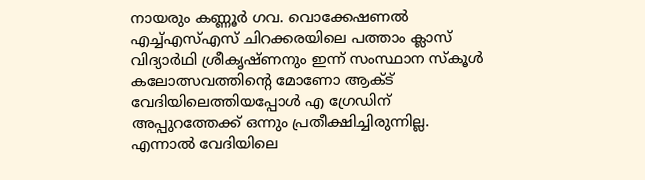നായരും കണ്ണൂര്‍ ഗവ. വൊക്കേഷണല്‍ എച്ച്എസ്എസ് ചിറക്കരയിലെ പത്താം ക്ലാസ് വിദ്യാര്‍ഥി ശ്രീകൃഷ്ണനും ഇന്ന് സംസ്ഥാന സ്‌കൂള്‍ കലോത്സവത്തിന്‍റെ മോണോ ആക്ട് വേദിയിലെത്തിയപ്പോള്‍ എ ഗ്രേഡിന് അപ്പുറത്തേക്ക് ഒന്നും പ്രതീക്ഷിച്ചിരുന്നില്ല. എന്നാല്‍ വേദിയിലെ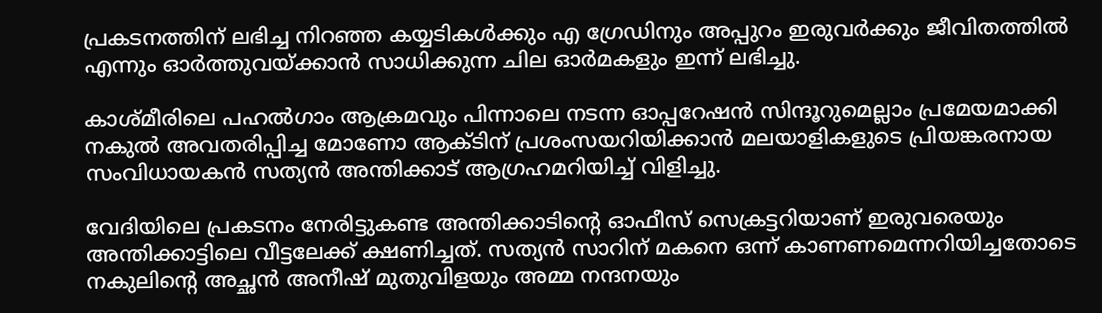പ്രകടനത്തിന് ലഭിച്ച നിറഞ്ഞ കയ്യടികള്‍ക്കും എ ഗ്രേഡിനും അപ്പുറം ഇരുവർക്കും ജീവിതത്തില്‍ എന്നും ഓര്‍ത്തുവയ്ക്കാന്‍ സാധിക്കുന്ന ചില ഓര്‍മകളും ഇന്ന് ലഭിച്ചു.

കാശ്മീരിലെ പഹല്‍ഗാം ആക്രമവും പിന്നാലെ നടന്ന ഓപ്പറേഷന്‍ സിന്ദൂറുമെല്ലാം പ്രമേയമാക്കി നകുല്‍ അവതരിപ്പിച്ച മോണോ ആക്ടിന് പ്രശംസയറിയിക്കാന്‍ മലയാളികളുടെ പ്രിയങ്കരനായ സംവിധായകന്‍ സത്യന്‍ അന്തിക്കാട് ആഗ്രഹമറിയിച്ച് വിളിച്ചു.

വേദിയിലെ പ്രകടനം നേരിട്ടുകണ്ട അന്തിക്കാടിന്‍റെ ഓഫീസ് സെക്രട്ടറിയാണ് ഇരുവരെയും അന്തിക്കാട്ടിലെ വീട്ടലേക്ക് ക്ഷണിച്ചത്. സത്യന്‍ സാറിന് മകനെ ഒന്ന് കാണണമെന്നറിയിച്ചതോടെ നകുലിന്റെ അച്ഛന്‍ അനീഷ് മുതുവിളയും അമ്മ നന്ദനയും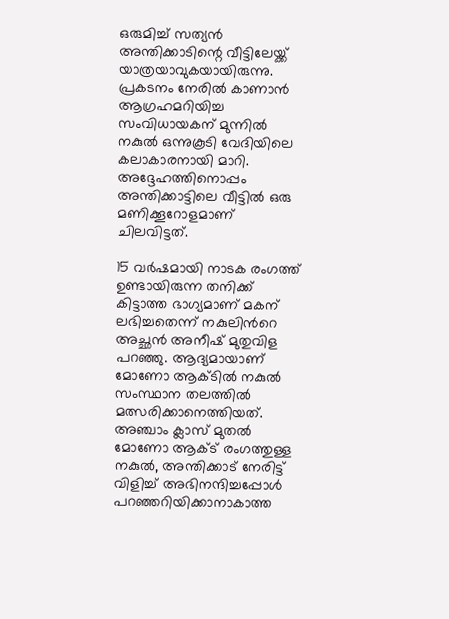ഒരുമിച്ച് സത്യന്‍ അന്തിക്കാടിന്റെ വീട്ടിലേയ്ക്ക് യാത്രയാവുകയായിരുന്നു. പ്രകടനം നേരില്‍ കാണാന്‍ ആഗ്രഹമറിയിച്ച സംവിധായകന് മുന്നില്‍ നകുല്‍ ഒന്നുകൂടി വേദിയിലെ കലാകാരനായി മാറി. അദ്ദേഹത്തിനൊപ്പം അന്തിക്കാട്ടിലെ വീട്ടില്‍ ഒരു മണിക്കൂറോളമാണ് ചിലവിട്ടത്.

15 വര്‍ഷമായി നാടക രംഗത്ത് ഉണ്ടായിരുന്ന തനിക്ക് കിട്ടാത്ത ഭാഗ്യമാണ് മകന് ലഭിച്ചതെന്ന് നകുലിന്‍റെ അച്ഛന്‍ അനീഷ് മുതുവിള പറഞ്ഞു. ആദ്യമായാണ് മോണോ ആക്ടില്‍ നകുല്‍ സംസ്ഥാന തലത്തില്‍ മത്സരിക്കാനെത്തിയത്. അഞ്ചാം ക്ലാസ് മുതല്‍ മോണോ ആക്ട് രംഗത്തുള്ള നകുൽ, അന്തിക്കാട് നേരിട്ട് വിളിച്ച് അഭിനന്ദിച്ചപ്പോള്‍ പറഞ്ഞറിയിക്കാനാകാത്ത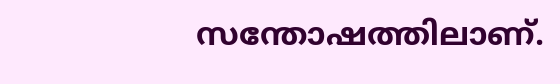സന്തോഷത്തിലാണ്.